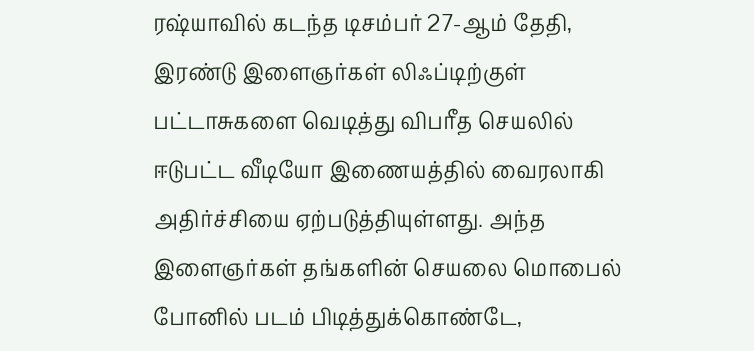ரஷ்யாவில் கடந்த டிசம்பர் 27-ஆம் தேதி, இரண்டு இளைஞர்கள் லிஃப்டிற்குள் பட்டாசுகளை வெடித்து விபரீத செயலில் ஈடுபட்ட வீடியோ இணையத்தில் வைரலாகி அதிர்ச்சியை ஏற்படுத்தியுள்ளது. அந்த இளைஞர்கள் தங்களின் செயலை மொபைல் போனில் படம் பிடித்துக்கொண்டே,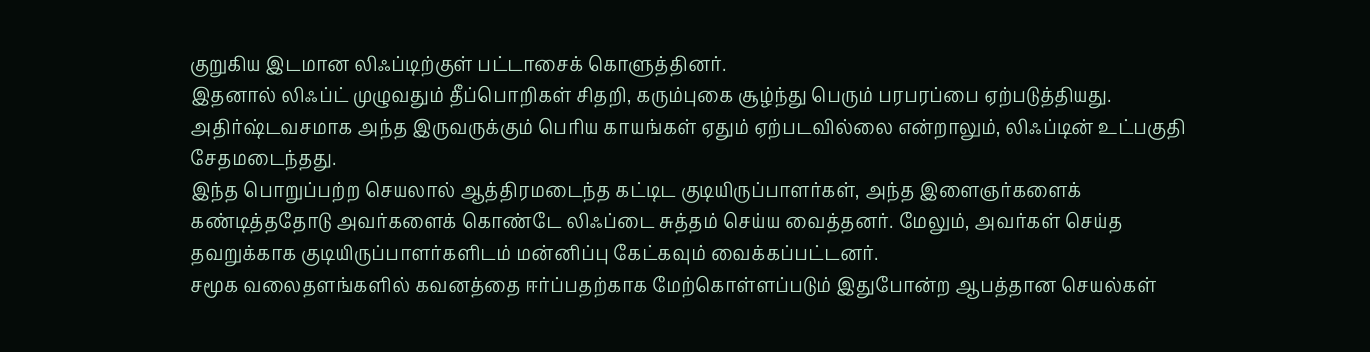குறுகிய இடமான லிஃப்டிற்குள் பட்டாசைக் கொளுத்தினர்.
இதனால் லிஃப்ட் முழுவதும் தீப்பொறிகள் சிதறி, கரும்புகை சூழ்ந்து பெரும் பரபரப்பை ஏற்படுத்தியது. அதிர்ஷ்டவசமாக அந்த இருவருக்கும் பெரிய காயங்கள் ஏதும் ஏற்படவில்லை என்றாலும், லிஃப்டின் உட்பகுதி சேதமடைந்தது.
இந்த பொறுப்பற்ற செயலால் ஆத்திரமடைந்த கட்டிட குடியிருப்பாளர்கள், அந்த இளைஞர்களைக் கண்டித்ததோடு அவர்களைக் கொண்டே லிஃப்டை சுத்தம் செய்ய வைத்தனர். மேலும், அவர்கள் செய்த தவறுக்காக குடியிருப்பாளர்களிடம் மன்னிப்பு கேட்கவும் வைக்கப்பட்டனர்.
சமூக வலைதளங்களில் கவனத்தை ஈர்ப்பதற்காக மேற்கொள்ளப்படும் இதுபோன்ற ஆபத்தான செயல்கள்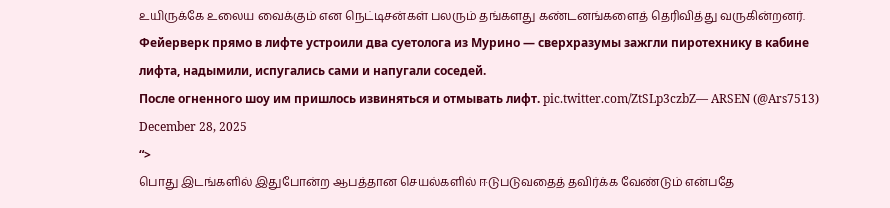உயிருக்கே உலைய வைக்கும் என நெட்டிசன்கள் பலரும் தங்களது கண்டனங்களைத் தெரிவித்து வருகின்றனர்.
Фейерверк прямо в лифте устроили два суетолога из Мурино — сверхразумы зажгли пиротехнику в кабине лифта, надымили, испугались сами и напугали соседей.
После огненного шоу им пришлось извиняться и отмывать лифт. pic.twitter.com/ZtSLp3czbZ— ARSEN (@Ars7513) December 28, 2025
“>
பொது இடங்களில் இதுபோன்ற ஆபத்தான செயல்களில் ஈடுபடுவதைத் தவிர்க்க வேண்டும் என்பதே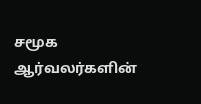சமூக ஆர்வலர்களின்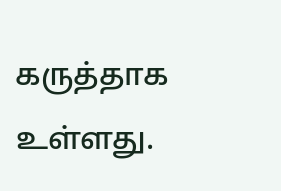கருத்தாக உள்ளது.